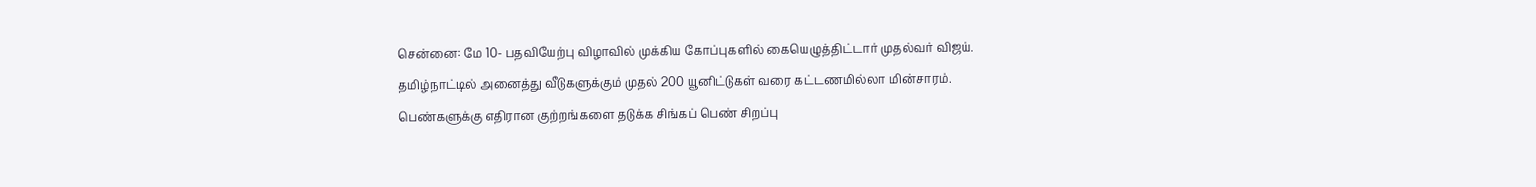சென்னை: மே 10- பதவியேற்பு விழாவில் முக்கிய கோப்புகளில் கையெழுத்திட்டார் முதல்வர் விஜய்.
தமிழ்நாட்டில் அனைத்து வீடுகளுக்கும் முதல் 200 யூனிட்டுகள் வரை கட்டணமில்லா மின்சாரம்.
பெண்களுக்கு எதிரான குற்றங்களை தடுக்க சிங்கப் பெண் சிறப்பு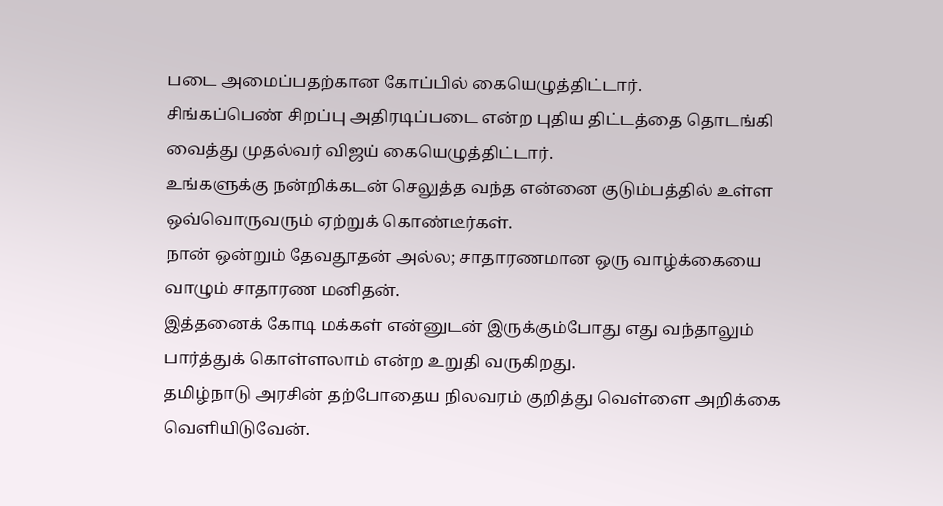படை அமைப்பதற்கான கோப்பில் கையெழுத்திட்டார்.
சிங்கப்பெண் சிறப்பு அதிரடிப்படை என்ற புதிய திட்டத்தை தொடங்கி வைத்து முதல்வர் விஜய் கையெழுத்திட்டார்.
உங்களுக்கு நன்றிக்கடன் செலுத்த வந்த என்னை குடும்பத்தில் உள்ள ஒவ்வொருவரும் ஏற்றுக் கொண்டீர்கள்.
நான் ஒன்றும் தேவதூதன் அல்ல; சாதாரணமான ஒரு வாழ்க்கையை வாழும் சாதாரண மனிதன்.
இத்தனைக் கோடி மக்கள் என்னுடன் இருக்கும்போது எது வந்தாலும் பார்த்துக் கொள்ளலாம் என்ற உறுதி வருகிறது.
தமிழ்நாடு அரசின் தற்போதைய நிலவரம் குறித்து வெள்ளை அறிக்கை வெளியிடுவேன்.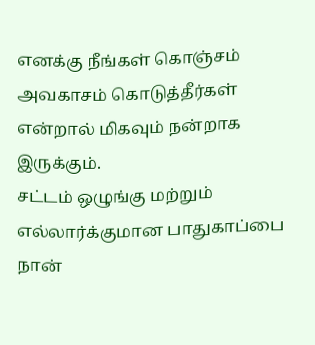எனக்கு நீங்கள் கொஞ்சம் அவகாசம் கொடுத்தீர்கள் என்றால் மிகவும் நன்றாக இருக்கும்.
சட்டம் ஒழுங்கு மற்றும் எல்லார்க்குமான பாதுகாப்பை நான்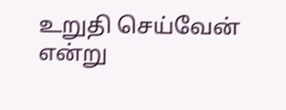உறுதி செய்வேன் என்று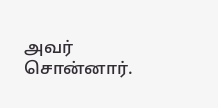அவர் சொன்னார்.